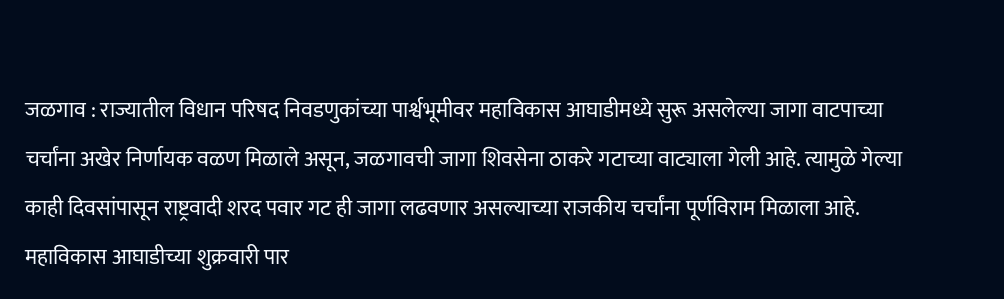जळगाव : राज्यातील विधान परिषद निवडणुकांच्या पार्श्वभूमीवर महाविकास आघाडीमध्ये सुरू असलेल्या जागा वाटपाच्या चर्चांना अखेर निर्णायक वळण मिळाले असून, जळगावची जागा शिवसेना ठाकरे गटाच्या वाट्याला गेली आहे. त्यामुळे गेल्या काही दिवसांपासून राष्ट्रवादी शरद पवार गट ही जागा लढवणार असल्याच्या राजकीय चर्चांना पूर्णविराम मिळाला आहे. महाविकास आघाडीच्या शुक्रवारी पार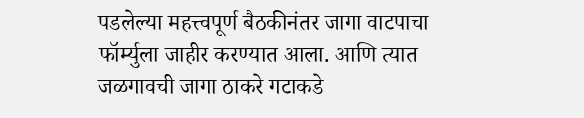पडलेल्या महत्त्वपूर्ण बैठकीनंतर जागा वाटपाचा फॉर्म्युला जाहीर करण्यात आला. आणि त्यात जळगावची जागा ठाकरे गटाकडे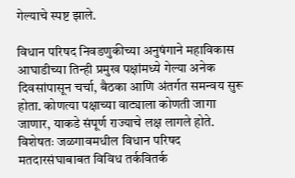गेल्याचे स्पष्ट झाले.

विधान परिषद निवडणुकीच्या अनुषंगाने महाविकास आघाडीच्या तिन्ही प्रमुख पक्षांमध्ये गेल्या अनेक दिवसांपासून चर्चा, बैठका आणि अंतर्गत समन्वय सुरू होता. कोणत्या पक्षाच्या वाट्याला कोणती जागा जाणार, याकडे संपूर्ण राज्याचे लक्ष लागले होते. विशेषतः जळगावमधील विधान परिषद मतदारसंघाबाबत विविध तर्कवितर्क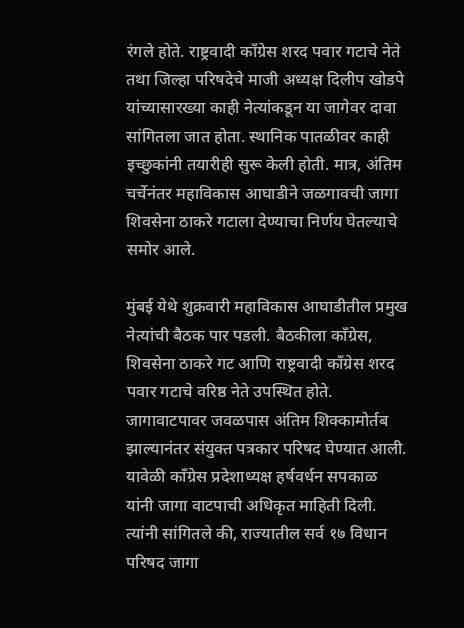रंगले होते. राष्ट्रवादी काँग्रेस शरद पवार गटाचे नेते तथा जिल्हा परिषदेचे माजी अध्यक्ष दिलीप खोडपे यांच्यासारख्या काही नेत्यांकडून या जागेवर दावा सांगितला जात होता. स्थानिक पातळीवर काही इच्छुकांनी तयारीही सुरू केली होती. मात्र, अंतिम चर्चेनंतर महाविकास आघाडीने जळगावची जागा शिवसेना ठाकरे गटाला देण्याचा निर्णय घेतल्याचे समोर आले.

मुंबई येथे शुक्रवारी महाविकास आघाडीतील प्रमुख नेत्यांची बैठक पार पडली. बैठकीला काँग्रेस, शिवसेना ठाकरे गट आणि राष्ट्रवादी काँग्रेस शरद पवार गटाचे वरिष्ठ नेते उपस्थित होते. जागावाटपावर जवळपास अंतिम शिक्कामोर्तब झाल्यानंतर संयुक्त पत्रकार परिषद घेण्यात आली. यावेळी काँग्रेस प्रदेशाध्यक्ष हर्षवर्धन सपकाळ यांनी जागा वाटपाची अधिकृत माहिती दिली. त्यांनी सांगितले की, राज्यातील सर्व १७ विधान परिषद जागा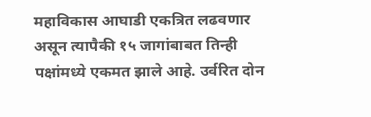महाविकास आघाडी एकत्रित लढवणार असून त्यापैकी १५ जागांबाबत तिन्ही पक्षांमध्ये एकमत झाले आहे. उर्वरित दोन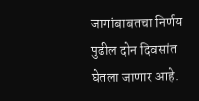जागांबाबतचा निर्णय पुढील दोन दिवसांत घेतला जाणार आहे.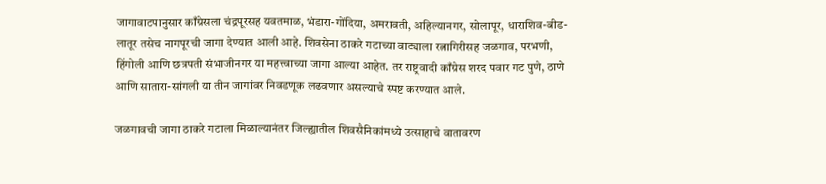जागावाटपानुसार काँग्रेसला चंद्रपूरसह यवतमाळ, भंडारा-गोंदिया, अमरावती, अहिल्यानगर, सोलापूर, धाराशिव-बीड-लातूर तसेच नागपूरची जागा देण्यात आली आहे. शिवसेना ठाकरे गटाच्या वाट्याला रत्नागिरीसह जळगाव, परभणी, हिंगोली आणि छत्रपती संभाजीनगर या महत्त्वाच्या जागा आल्या आहेत. तर राष्ट्रवादी काँग्रेस शरद पवार गट पुणे, ठाणे आणि सातारा-सांगली या तीन जागांवर निवडणूक लढवणार असल्याचे स्पष्ट करण्यात आले.

जळगावची जागा ठाकरे गटाला मिळाल्यानंतर जिल्ह्यातील शिवसैनिकांमध्ये उत्साहाचे वातावरण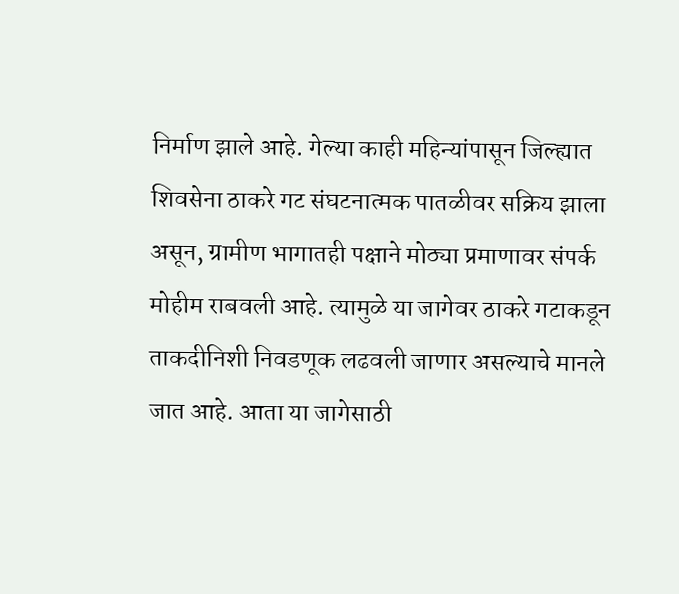निर्माण झाले आहे. गेल्या काही महिन्यांपासून जिल्ह्यात शिवसेना ठाकरे गट संघटनात्मक पातळीवर सक्रिय झाला असून, ग्रामीण भागातही पक्षाने मोठ्या प्रमाणावर संपर्क मोहीम राबवली आहे. त्यामुळे या जागेवर ठाकरे गटाकडून ताकदीनिशी निवडणूक लढवली जाणार असल्याचे मानले जात आहे. आता या जागेसाठी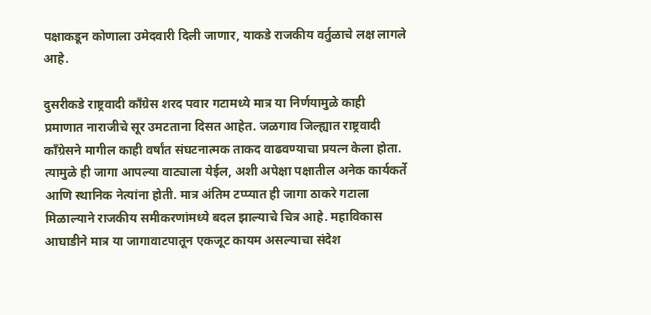पक्षाकडून कोणाला उमेदवारी दिली जाणार, याकडे राजकीय वर्तुळाचे लक्ष लागले आहे.

दुसरीकडे राष्ट्रवादी काँग्रेस शरद पवार गटामध्ये मात्र या निर्णयामुळे काही प्रमाणात नाराजीचे सूर उमटताना दिसत आहेत. जळगाव जिल्ह्यात राष्ट्रवादी काँग्रेसने मागील काही वर्षांत संघटनात्मक ताकद वाढवण्याचा प्रयत्न केला होता. त्यामुळे ही जागा आपल्या वाट्याला येईल, अशी अपेक्षा पक्षातील अनेक कार्यकर्ते आणि स्थानिक नेत्यांना होती. मात्र अंतिम टप्प्यात ही जागा ठाकरे गटाला मिळाल्याने राजकीय समीकरणांमध्ये बदल झाल्याचे चित्र आहे. महाविकास आघाडीने मात्र या जागावाटपातून एकजूट कायम असल्याचा संदेश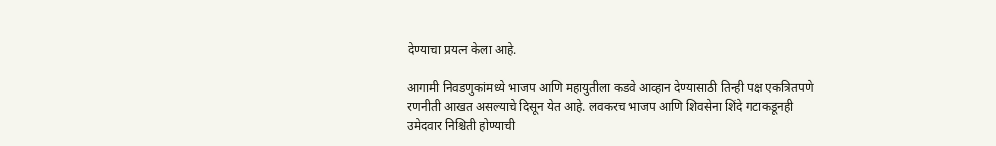देण्याचा प्रयत्न केला आहे.

आगामी निवडणुकांमध्ये भाजप आणि महायुतीला कडवे आव्हान देण्यासाठी तिन्ही पक्ष एकत्रितपणे रणनीती आखत असल्याचे दिसून येत आहे. लवकरच भाजप आणि शिवसेना शिंदे गटाकडूनही उमेदवार निश्चिती होण्याची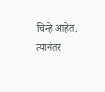चिन्हे आहेत. त्यानंतर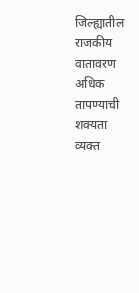जिल्ह्यातील राजकीय वातावरण अधिक तापण्याची शक्यता व्यक्त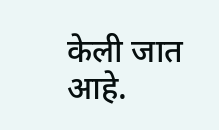केली जात आहे.